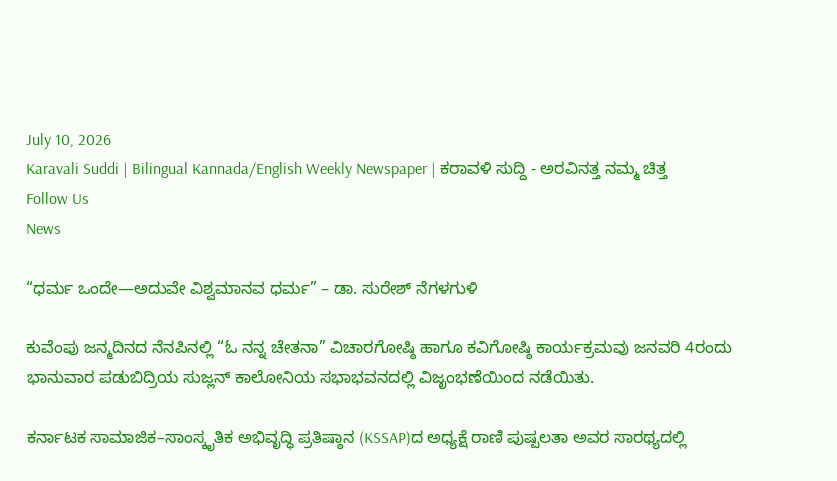July 10, 2026
Karavali Suddi | Bilingual Kannada/English Weekly Newspaper | ಕರಾವಳಿ ಸುದ್ದಿ - ಅರವಿನತ್ತ ನಮ್ಮ ಚಿತ್ತ
Follow Us
News

“ಧರ್ಮ ಒಂದೇ—ಅದುವೇ ವಿಶ್ವಮಾನವ ಧರ್ಮ” – ಡಾ. ಸುರೇಶ್ ನೆಗಳಗುಳಿ

ಕುವೆಂಪು ಜನ್ಮದಿನದ ನೆನಪಿನಲ್ಲಿ “ಓ ನನ್ನ ಚೇತನಾ” ವಿಚಾರಗೋಷ್ಠಿ ಹಾಗೂ ಕವಿಗೋಷ್ಠಿ ಕಾರ್ಯಕ್ರಮವು ಜನವರಿ 4ರಂದು ಭಾನುವಾರ ಪಡುಬಿದ್ರಿಯ ಸುಜ್ಲನ್ ಕಾಲೋನಿಯ ಸಭಾಭವನದಲ್ಲಿ ವಿಜೃಂಭಣೆಯಿಂದ ನಡೆಯಿತು.

ಕರ್ನಾಟಕ ಸಾಮಾಜಿಕ–ಸಾಂಸ್ಕೃತಿಕ ಅಭಿವೃದ್ಧಿ ಪ್ರತಿಷ್ಠಾನ (KSSAP)ದ ಅಧ್ಯಕ್ಷೆ ರಾಣಿ ಪುಷ್ಪಲತಾ ಅವರ ಸಾರಥ್ಯದಲ್ಲಿ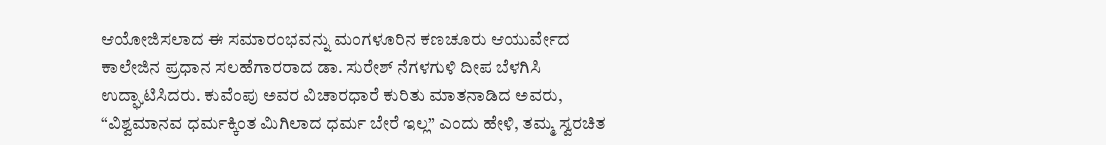ಆಯೋಜಿಸಲಾದ ಈ ಸಮಾರಂಭವನ್ನು ಮಂಗಳೂರಿನ ಕಣಚೂರು ಆಯುರ್ವೇದ ಕಾಲೇಜಿನ ಪ್ರಧಾನ ಸಲಹೆಗಾರರಾದ ಡಾ. ಸುರೇಶ್ ನೆಗಳಗುಳಿ ದೀಪ ಬೆಳಗಿಸಿ ಉದ್ಘಾಟಿಸಿದರು. ಕುವೆಂಪು ಅವರ ವಿಚಾರಧಾರೆ ಕುರಿತು ಮಾತನಾಡಿದ ಅವರು, “ವಿಶ್ವಮಾನವ ಧರ್ಮಕ್ಕಿಂತ ಮಿಗಿಲಾದ ಧರ್ಮ ಬೇರೆ ಇಲ್ಲ” ಎಂದು ಹೇಳಿ, ತಮ್ಮ ಸ್ವರಚಿತ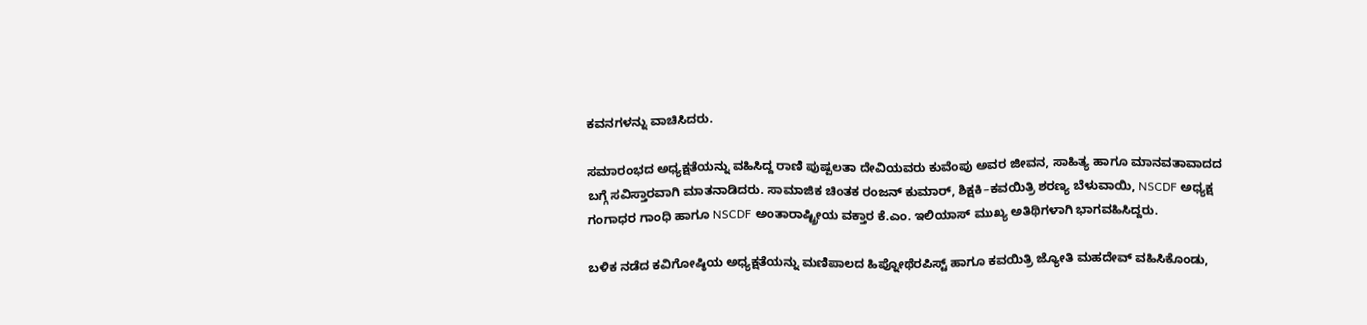ಕವನಗಳನ್ನು ವಾಚಿಸಿದರು.

ಸಮಾರಂಭದ ಅಧ್ಯಕ್ಷತೆಯನ್ನು ವಹಿಸಿದ್ದ ರಾಣಿ ಪುಷ್ಪಲತಾ ದೇವಿಯವರು ಕುವೆಂಪು ಅವರ ಜೀವನ, ಸಾಹಿತ್ಯ ಹಾಗೂ ಮಾನವತಾವಾದದ ಬಗ್ಗೆ ಸವಿಸ್ತಾರವಾಗಿ ಮಾತನಾಡಿದರು. ಸಾಮಾಜಿಕ ಚಿಂತಕ ರಂಜನ್ ಕುಮಾರ್, ಶಿಕ್ಷಕಿ–ಕವಯಿತ್ರಿ ಶರಣ್ಯ ಬೆಳುವಾಯಿ, NSCDF ಅಧ್ಯಕ್ಷ ಗಂಗಾಧರ ಗಾಂಧಿ ಹಾಗೂ NSCDF ಅಂತಾರಾಷ್ಟ್ರೀಯ ವಕ್ತಾರ ಕೆ.ಎಂ. ಇಲಿಯಾಸ್ ಮುಖ್ಯ ಅತಿಥಿಗಳಾಗಿ ಭಾಗವಹಿಸಿದ್ದರು.

ಬಳಿಕ ನಡೆದ ಕವಿಗೋಷ್ಠಿಯ ಅಧ್ಯಕ್ಷತೆಯನ್ನು ಮಣಿಪಾಲದ ಹಿಪ್ನೋಥೆರಪಿಸ್ಟ್ ಹಾಗೂ ಕವಯಿತ್ರಿ ಜ್ಯೋತಿ ಮಹದೇವ್ ವಹಿಸಿಕೊಂಡು,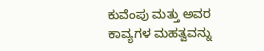ಕುವೆಂಪು ಮತ್ತು ಅವರ ಕಾವ್ಯಗಳ ಮಹತ್ವವನ್ನು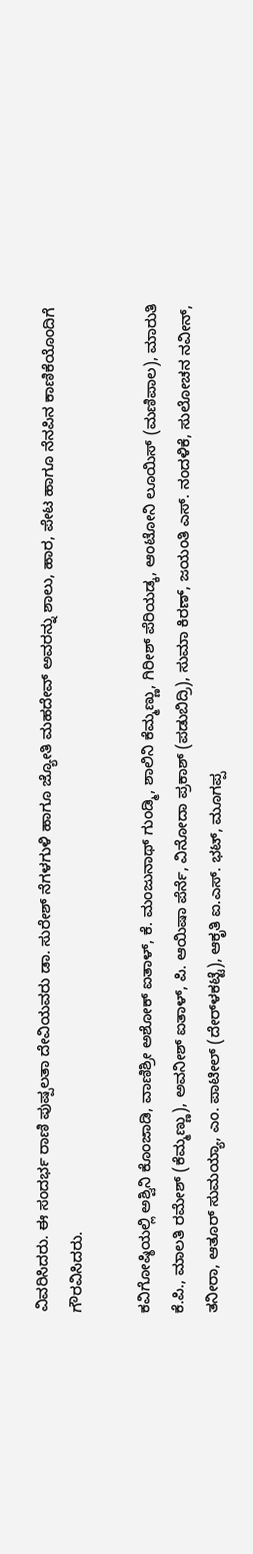ವಿವರಿಸಿದರು. ಈ ಸಂದರ್ಭ ರಾಣಿ ಪುಷ್ಪಲತಾ ದೇವಿಯವರು ಡಾ. ಸುರೇಶ್ ನೆಗಳಗುಳಿ ಹಾಗೂ ಜ್ಯೋತಿ ಮಹದೇವ್ ಅವರನ್ನು ಶಾಲು, ಹಾರ, ಪೇಟ ಹಾಗೂ ನೆನಪಿನ ಕಾಣಿಕೆಯೊಂದಿಗೆ ಗೌರವಿಸಿದರು.

ಕವಿಗೋಷ್ಠಿಯಲ್ಲಿ ಅಶ್ವಿನಿ ಕೊಂಜಾಡಿ, ವಾಣಿಶ್ರೀ ಅಶೋಕ್ ಐತಾಳ್, ಕೆ. ಮಂಜುನಾಥ್ ಗುಂಡ್ಮಿ, ಶಾಲಿನಿ ಕೆಮ್ಮಣ್ಣು, ಗಿರೀಶ್ ಪೆರಿಯಡ್ಕ, ಆಂಟೋನಿ ಲೂಯಿಸ್ (ಮಣಿಪಾಲ), ಮಾರುತಿ ಕೆ.ಪಿ., ಮಾಲತಿ ರಮೇಶ್ (ಕೆಮ್ಮಣ್ಣು), ಅವನೀಶ್ ಐತಾಳ್, ಪಿ. ಆಯಿಷಾ ಪೆರ್ನೆ, ವಿನೋದಾ ಪ್ರಕಾಶ್ (ಪಡುಬಿದ್ರಿ), ಸುಮಾ ಕಿರಣ್, ಜಯಂತಿ ಎಸ್. ನಂದಳಿಕೆ, ಸುಲೋಚನ ನವೀನ್, ತನೀರಾ, ಆತೂರ್ ಸುಮಯ್ಯಾ, ಎಂ. ಪಾಟೀಲ್ (ದೇರ್‌ಳಕಟ್ಟೆ), ಆಕೃತಿ ಐ.ಎಸ್. ಭಟ್, ಮೂಗಪ್ಪ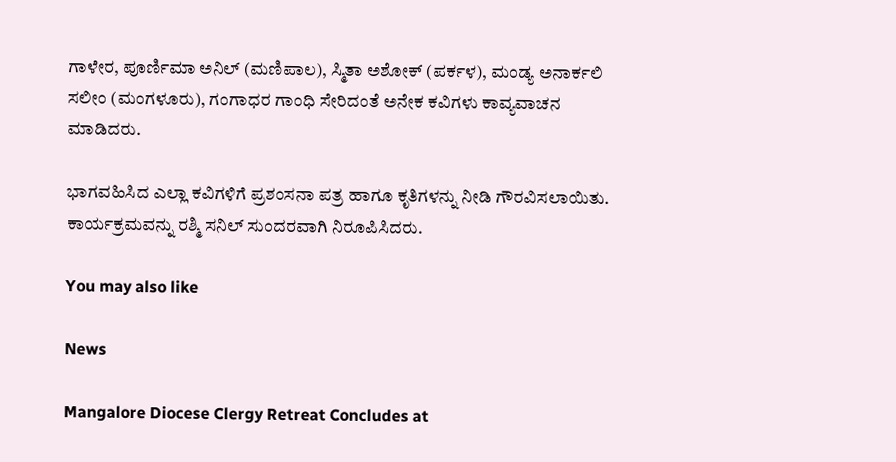ಗಾಳೇರ, ಪೂರ್ಣಿಮಾ ಅನಿಲ್ (ಮಣಿಪಾಲ), ಸ್ಮಿತಾ ಅಶೋಕ್ (ಪರ್ಕಳ), ಮಂಡ್ಯ ಅನಾರ್ಕಲಿ ಸಲೀಂ (ಮಂಗಳೂರು), ಗಂಗಾಧರ ಗಾಂಧಿ ಸೇರಿದಂತೆ ಅನೇಕ ಕವಿಗಳು ಕಾವ್ಯವಾಚನ ಮಾಡಿದರು.

ಭಾಗವಹಿಸಿದ ಎಲ್ಲಾ ಕವಿಗಳಿಗೆ ಪ್ರಶಂಸನಾ ಪತ್ರ ಹಾಗೂ ಕೃತಿಗಳನ್ನು ನೀಡಿ ಗೌರವಿಸಲಾಯಿತು. ಕಾರ್ಯಕ್ರಮವನ್ನು ರಶ್ಮಿ ಸನಿಲ್ ಸುಂದರವಾಗಿ ನಿರೂಪಿಸಿದರು.

You may also like

News

Mangalore Diocese Clergy Retreat Concludes at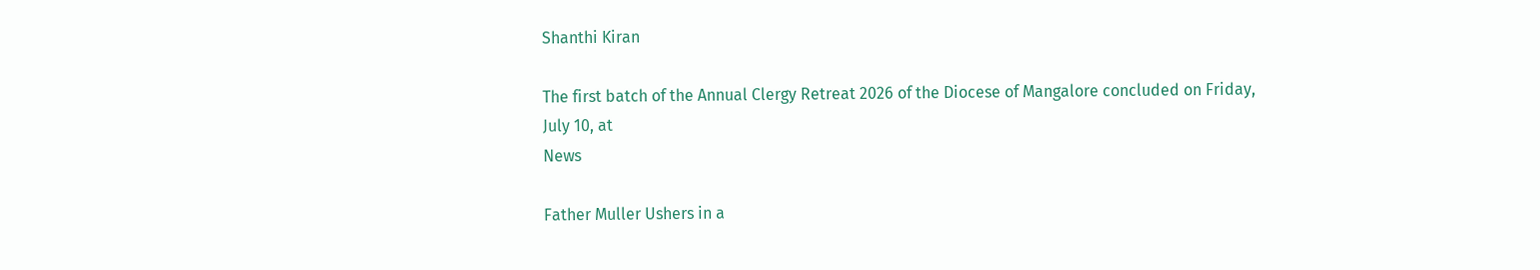Shanthi Kiran

The first batch of the Annual Clergy Retreat 2026 of the Diocese of Mangalore concluded on Friday, July 10, at
News

Father Muller Ushers in a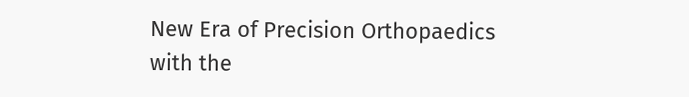New Era of Precision Orthopaedics with the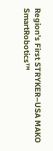Region’s First STRYKER–USA MAKO SmartRobotics™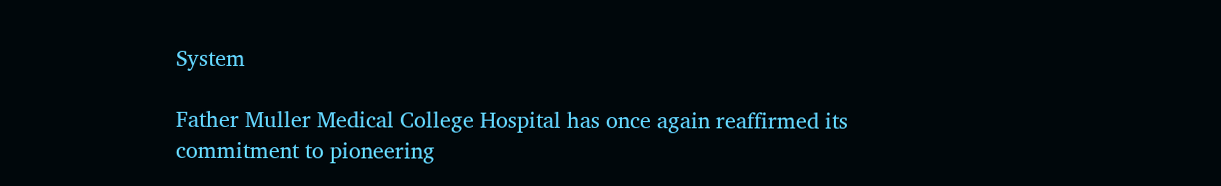System

Father Muller Medical College Hospital has once again reaffirmed its commitment to pioneering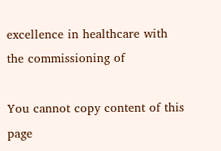excellence in healthcare with the commissioning of

You cannot copy content of this page